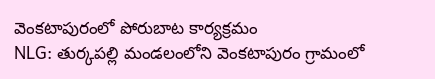వెంకటాపురంలో పోరుబాట కార్యక్రమం
NLG: తుర్కపల్లి మండలంలోని వెంకటాపురం గ్రామంలో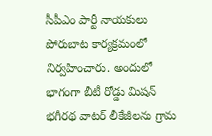సీపీఎం పార్టీ నాయకులు పోరుబాట కార్యక్రమంలో నిర్వహించారు. అందులో భాగంగా బీటీ రోడ్డు మిషన్ భగీరథ వాటర్ లీకేజీలను గ్రామ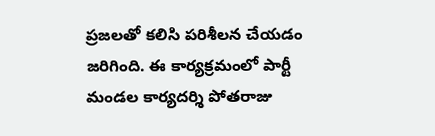ప్రజలతో కలిసి పరిశీలన చేయడం జరిగింది. ఈ కార్యక్రమంలో పార్టీ మండల కార్యదర్శి పోతరాజు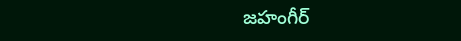జహంగీర్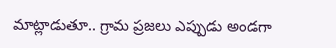మాట్లాడుతూ.. గ్రామ ప్రజలు ఎప్పుడు అండగా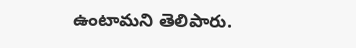ఉంటామని తెలిపారు.